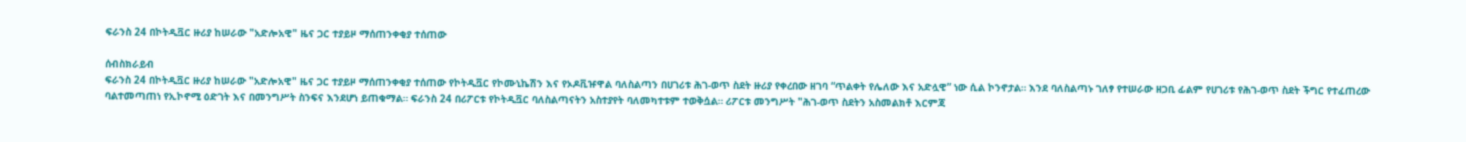ፍራንስ 24 በኮትዲቯር ዙሪያ ከሠራው "አድሎአዊ" ዜና ጋር ተያይዞ ማሰጠንቀቂያ ተሰጠው

ሰብስክራይብ
ፍራንስ 24 በኮትዲቯር ዙሪያ ከሠራው "አድሎአዊ" ዜና ጋር ተያይዞ ማሰጠንቀቂያ ተሰጠው የኮትዲቯር የኮሙኒኬሽን እና የኦዶቪዡዋል ባለስልጣን በሀገሪቱ ሕገ-ወጥ ስደት ዙሪያ የቀረበው ዘገባ “ጥልቀት የሌለው እና አድሏዊ” ነው ሲል ኮንኖታል። እንደ ባለስልጣኑ ገለፃ የተሠራው ዘጋቢ ፊልም የሀገሪቱ የሕገ-ወጥ ስደት ችግር የተፈጠረው ባልተመጣጠነ የኢኮኖሚ ዕድገት እና በመንግሥት ስንፍና እንደሆነ ይጠቁማል። ፍራንስ 24 በሪፖርቱ የኮትዲቯር ባለስልጣናትን አስተያየት ባለመካተቱም ተወቅሷል። ሪፖርቱ መንግሥት "ሕገ-ወጥ ስደትን አስመልክቶ እርምጃ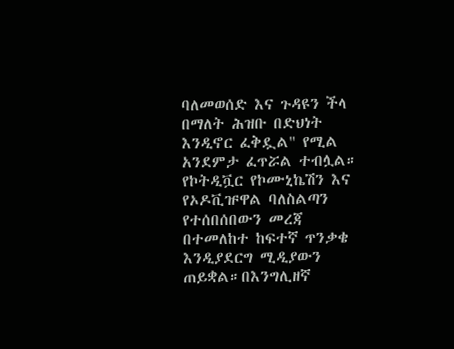ባለመወሰድ እና ጉዳዩን ችላ በማለት ሕዝቡ በድህነት እንዲኖር ፈቅዷል" የሚል አንደምታ ፈጥሯል ተብሏል። የኮትዲቯር የኮሙኒኬሽን እና የኦዶቪዡዋል ባለስልጣን የተሰበሰበውን መረጃ በተመለከተ ከፍተኛ ጥንቃቄ እንዲያደርግ ሚዲያውን ጠይቋል።በእንግሊዘኛ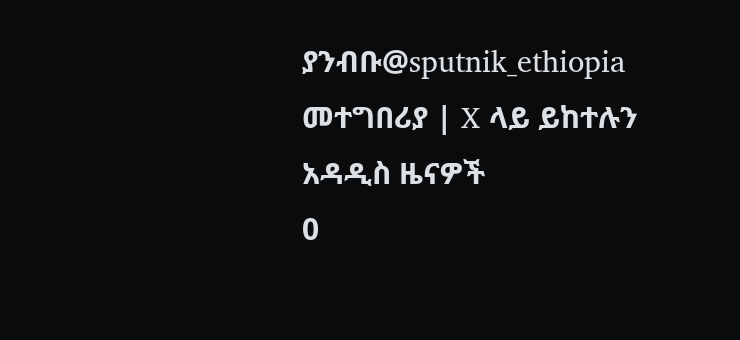ያንብቡ@sputnik_ethiopia መተግበሪያ | X ላይ ይከተሉን
አዳዲስ ዜናዎች
0